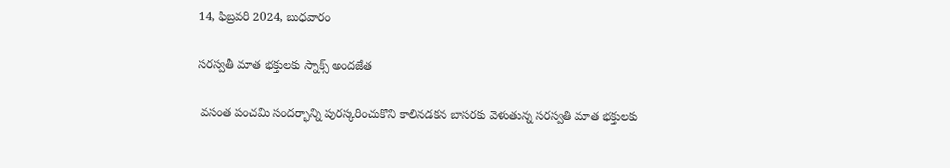14, ఫిబ్రవరి 2024, బుధవారం

సరస్వతీ మాత భక్తులకు స్నాక్స్ అందజేత

 వసంత పంచమి సందర్భాన్ని పురస్కరించుకొని కాలినడకన బాసరకు వెళుతున్న సరస్వతి మాత భక్తులకు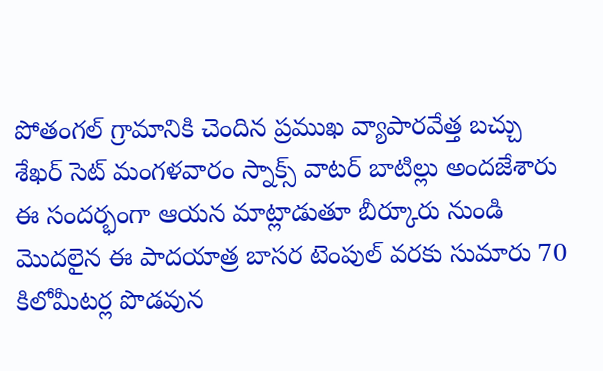పోతంగల్ గ్రామానికి చెందిన ప్రముఖ వ్యాపారవేత్త బచ్చు శేఖర్ సెట్ మంగళవారం స్నాక్స్ వాటర్ బాటిల్లు అందజేశారు ఈ సందర్భంగా ఆయన మాట్లాడుతూ బీర్కూరు నుండి మొదలైన ఈ పాదయాత్ర బాసర టెంపుల్ వరకు సుమారు 70 కిలోమీటర్ల పొడవున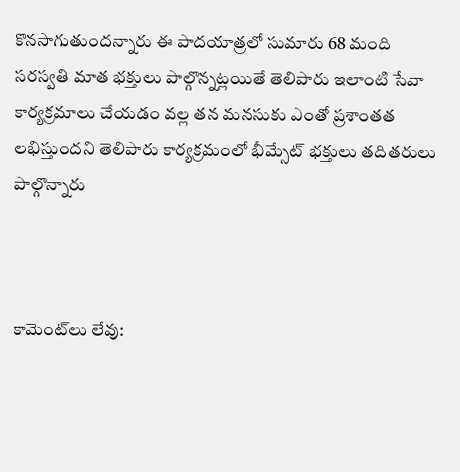కొనసాగుతుందన్నారు ఈ పాదయాత్రలో సుమారు 68 మంది సరస్వతి మాత భక్తులు పాల్గొన్నట్లయితే తెలిపారు ఇలాంటి సేవా కార్యక్రమాలు చేయడం వల్ల తన మనసుకు ఎంతో ప్రశాంతత లభిస్తుందని తెలిపారు కార్యక్రమంలో భీమ్సేట్ భక్తులు తదితరులు పాల్గొన్నారు



కామెంట్‌లు లేవు: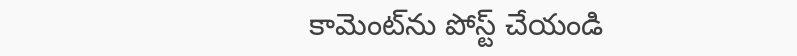కామెంట్‌ను పోస్ట్ చేయండి